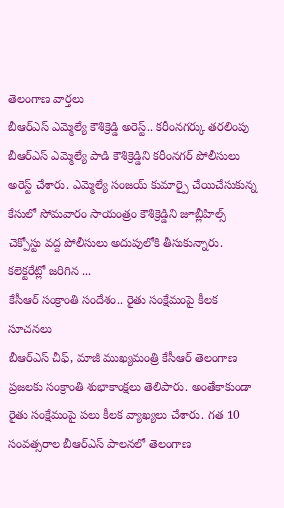తెలంగాణ వార్తలు
బీఆర్ఎస్ ఎమ్మెల్యే కౌశిక్రెడ్డి అరెస్ట్.. కరీంనగర్కు తరలింపు
బీఆర్ఎస్ ఎమ్మెల్యే పాడి కౌశిక్రెడ్డిని కరీంనగర్ పోలీసులు అరెస్ట్ చేశారు. ఎమ్మెల్యే సంజయ్ కుమార్పై చేయిచేసుకున్న కేసులో సోమవారం సాయంత్రం కౌశిక్రెడ్డిని జూబ్లీహిల్స్ చెక్పోస్టు వద్ద పోలీసులు అదుపులోకి తీసుకున్నారు. కలెక్టరేట్లో జరిగిన ...
కేసీఆర్ సంక్రాంతి సందేశం.. రైతు సంక్షేమంపై కీలక సూచనలు
బీఆర్ఎస్ చీఫ్, మాజీ ముఖ్యమంత్రి కేసీఆర్ తెలంగాణ ప్రజలకు సంక్రాంతి శుభాకాంక్షలు తెలిపారు. అంతేకాకుండా రైతు సంక్షేమంపై పలు కీలక వ్యాఖ్యలు చేశారు. గత 10 సంవత్సరాల బీఆర్ఎస్ పాలనలో తెలంగాణ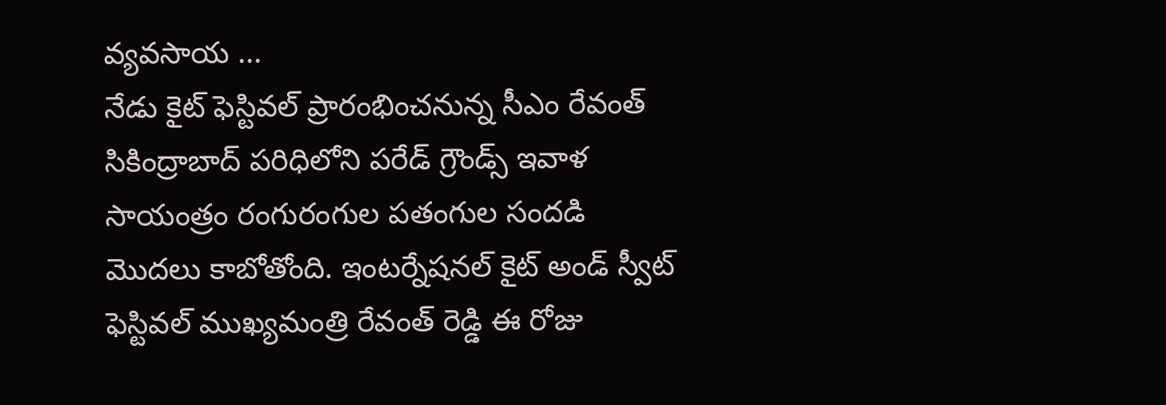వ్యవసాయ ...
నేడు కైట్ ఫెస్టివల్ ప్రారంభించనున్న సీఎం రేవంత్
సికింద్రాబాద్ పరిధిలోని పరేడ్ గ్రౌండ్స్ ఇవాళ సాయంత్రం రంగురంగుల పతంగుల సందడి మొదలు కాబోతోంది. ఇంటర్నేషనల్ కైట్ అండ్ స్వీట్ ఫెస్టివల్ ముఖ్యమంత్రి రేవంత్ రెడ్డి ఈ రోజు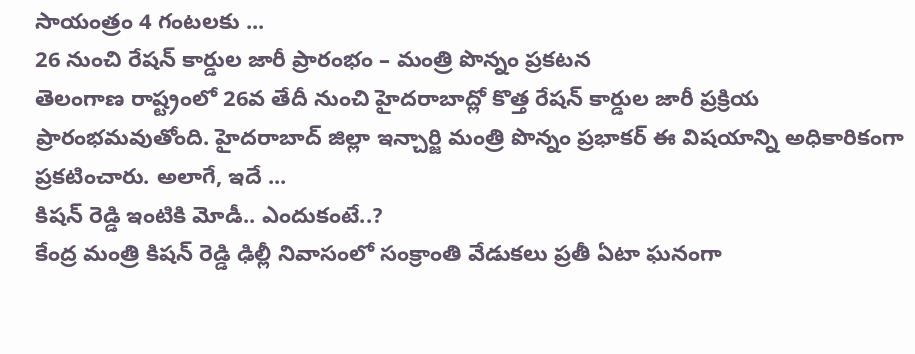సాయంత్రం 4 గంటలకు ...
26 నుంచి రేషన్ కార్డుల జారీ ప్రారంభం – మంత్రి పొన్నం ప్రకటన
తెలంగాణ రాష్ట్రంలో 26వ తేదీ నుంచి హైదరాబాద్లో కొత్త రేషన్ కార్డుల జారీ ప్రక్రియ ప్రారంభమవుతోంది. హైదరాబాద్ జిల్లా ఇన్చార్జి మంత్రి పొన్నం ప్రభాకర్ ఈ విషయాన్ని అధికారికంగా ప్రకటించారు. అలాగే, ఇదే ...
కిషన్ రెడ్డి ఇంటికి మోడీ.. ఎందుకంటే..?
కేంద్ర మంత్రి కిషన్ రెడ్డి ఢిల్లీ నివాసంలో సంక్రాంతి వేడుకలు ప్రతీ ఏటా ఘనంగా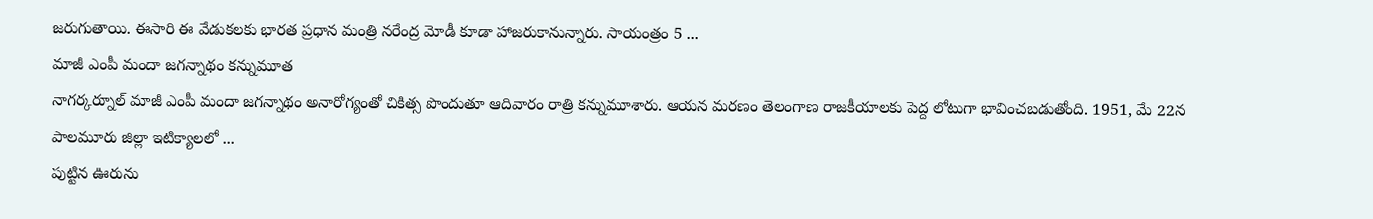జరుగుతాయి. ఈసారి ఈ వేడుకలకు భారత ప్రధాన మంత్రి నరేంద్ర మోడీ కూడా హాజరుకానున్నారు. సాయంత్రం 5 ...
మాజీ ఎంపీ మందా జగన్నాథం కన్నుమూత
నాగర్కర్నూల్ మాజీ ఎంపీ మందా జగన్నాథం అనారోగ్యంతో చికిత్స పొందుతూ ఆదివారం రాత్రి కన్నుమూశారు. ఆయన మరణం తెలంగాణ రాజకీయాలకు పెద్ద లోటుగా భావించబడుతోంది. 1951, మే 22న పాలమూరు జిల్లా ఇటిక్యాలలో ...
పుట్టిన ఊరును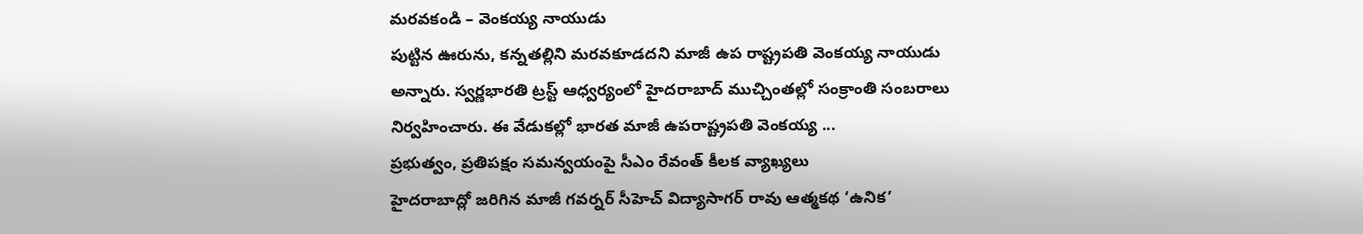మరవకండి – వెంకయ్య నాయుడు
పుట్టిన ఊరును, కన్నతల్లిని మరవకూడదని మాజీ ఉప రాష్ట్రపతి వెంకయ్య నాయుడు అన్నారు. స్వర్ణభారతి ట్రస్ట్ ఆధ్వర్యంలో హైదరాబాద్ ముచ్చింతల్లో సంక్రాంతి సంబరాలు నిర్వహించారు. ఈ వేడుకల్లో భారత మాజీ ఉపరాష్ట్రపతి వెంకయ్య ...
ప్రభుత్వం, ప్రతిపక్షం సమన్వయంపై సీఎం రేవంత్ కీలక వ్యాఖ్యలు
హైదరాబాద్లో జరిగిన మాజీ గవర్నర్ సీహెచ్ విద్యాసాగర్ రావు ఆత్మకథ ‘ఉనిక’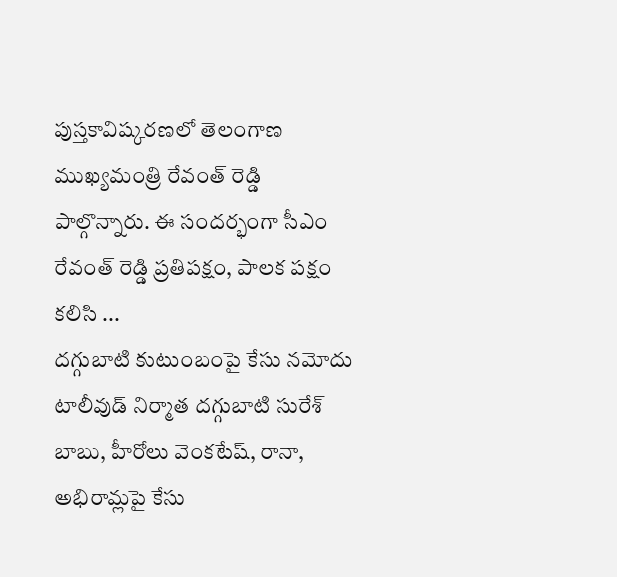పుస్తకావిష్కరణలో తెలంగాణ ముఖ్యమంత్రి రేవంత్ రెడ్డి పాల్గొన్నారు. ఈ సందర్భంగా సీఎం రేవంత్ రెడ్డి ప్రతిపక్షం, పాలక పక్షం కలిసి ...
దగ్గుబాటి కుటుంబంపై కేసు నమోదు
టాలీవుడ్ నిర్మాత దగ్గుబాటి సురేశ్ బాబు, హీరోలు వెంకటేష్, రానా, అభిరామ్లపై కేసు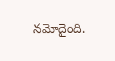నమోదైంది.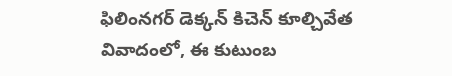ఫిలింనగర్ డెక్కన్ కిచెన్ కూల్చివేత వివాదంలో, ఈ కుటుంబ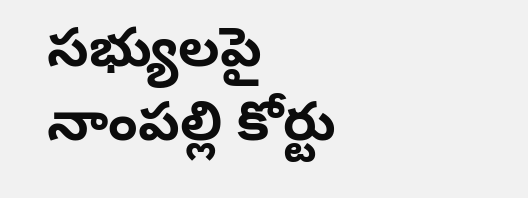సభ్యులపై నాంపల్లి కోర్టు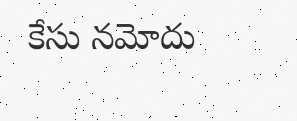కేసు నమోదు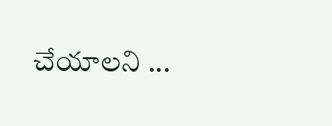చేయాలని ...